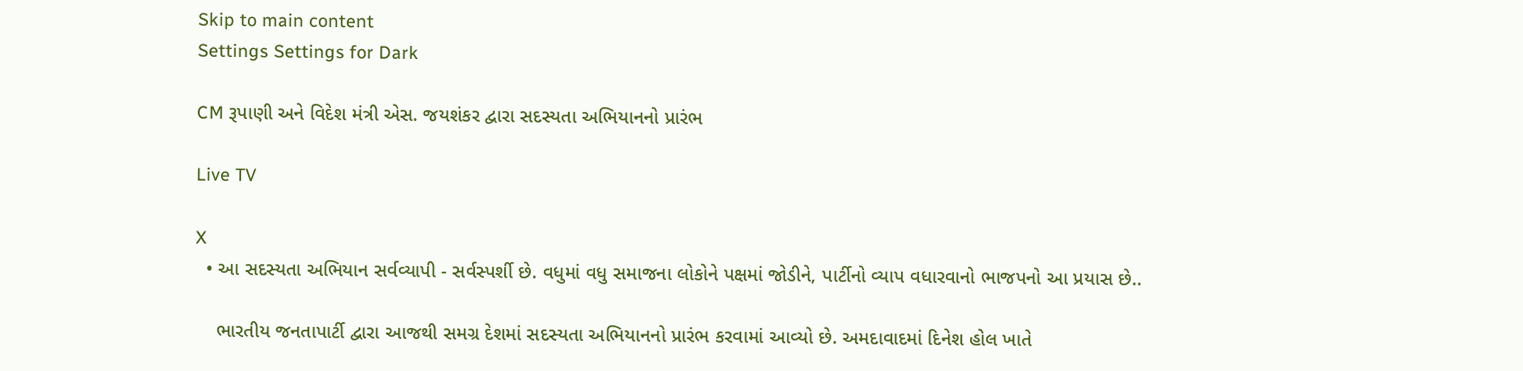Skip to main content
Settings Settings for Dark

CM રૂપાણી અને વિદેશ મંત્રી એસ. જયશંકર દ્વારા સદસ્યતા અભિયાનનો પ્રારંભ

Live TV

X
  • આ સદસ્યતા અભિયાન સર્વવ્યાપી - સર્વસ્પર્શી છે. વધુમાં વધુ સમાજના લોકોને પક્ષમાં જોડીને, પાર્ટીનો વ્યાપ વધારવાનો ભાજપનો આ પ્રયાસ છે..

    ભારતીય જનતાપાર્ટી દ્વારા આજથી સમગ્ર દેશમાં સદસ્યતા અભિયાનનો પ્રારંભ કરવામાં આવ્યો છે. અમદાવાદમાં દિનેશ હોલ ખાતે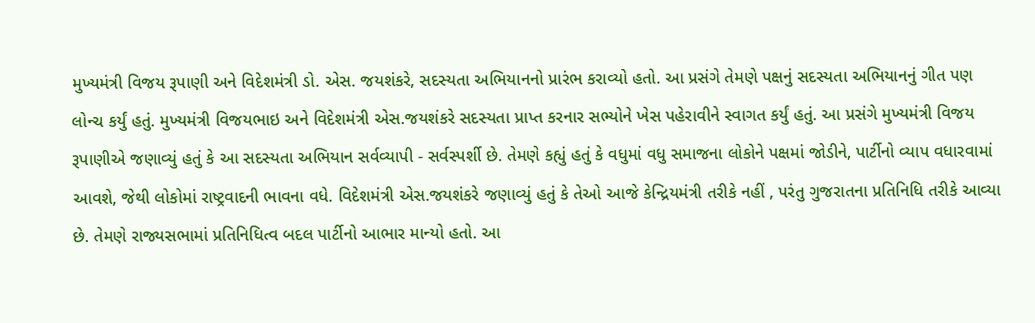મુખ્યમંત્રી વિજય રૂપાણી અને વિદેશમંત્રી ડો. એસ. જયશંકરે, સદસ્યતા અભિયાનનો પ્રારંભ કરાવ્યો હતો. આ પ્રસંગે તેમણે પક્ષનું સદસ્યતા અભિયાનનું ગીત પણ લોન્ચ કર્યું હતું. મુખ્યમંત્રી વિજયભાઇ અને વિદેશમંત્રી એસ.જયશંકરે સદસ્યતા પ્રાપ્ત કરનાર સભ્યોને ખેસ પહેરાવીને સ્વાગત કર્યું હતું. આ પ્રસંગે મુખ્યમંત્રી વિજય રૂપાણીએ જણાવ્યું હતું કે આ સદસ્યતા અભિયાન સર્વવ્યાપી - સર્વસ્પર્શી છે. તેમણે કહ્યું હતું કે વધુમાં વધુ સમાજના લોકોને પક્ષમાં જોડીને, પાર્ટીનો વ્યાપ વધારવામાં આવશે, જેથી લોકોમાં રાષ્ટ્રવાદની ભાવના વધે. વિદેશમંત્રી એસ.જયશંકરે જણાવ્યું હતું કે તેઓ આજે કેન્દ્રિયમંત્રી તરીકે નહીં , પરંતુ ગુજરાતના પ્રતિનિધિ તરીકે આવ્યા છે. તેમણે રાજ્યસભામાં પ્રતિનિધિત્વ બદલ પાર્ટીનો આભાર માન્યો હતો. આ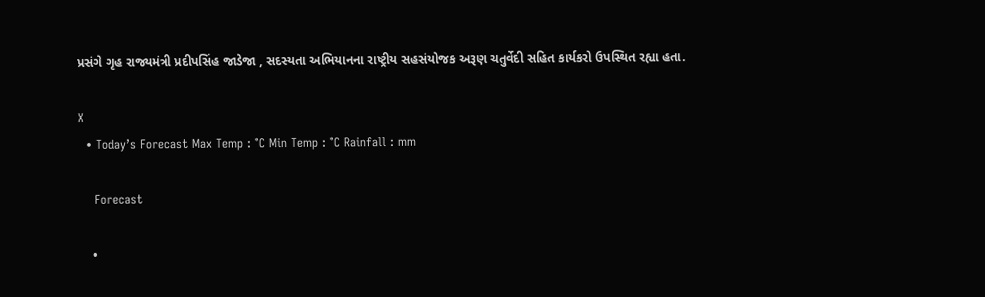પ્રસંગે ગૃહ રાજ્યમંત્રી પ્રદીપસિંહ જાડેજા , સદસ્યતા અભિયાનના રાષ્ટ્રીય સહસંયોજક અરૂણ ચતુર્વેદી સહિત કાર્યકરો ઉપસ્થિત રહ્યા હતા.

X
  • Today’s Forecast Max Temp : °C Min Temp : °C Rainfall : mm

    Forecast

    •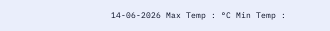14-06-2026 Max Temp : °C Min Temp :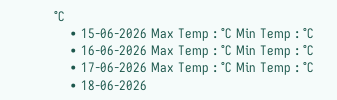°C
    • 15-06-2026 Max Temp : °C Min Temp : °C
    • 16-06-2026 Max Temp : °C Min Temp : °C
    • 17-06-2026 Max Temp : °C Min Temp : °C
    • 18-06-2026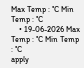Max Temp : °C Min Temp : °C
    • 19-06-2026 Max Temp : °C Min Temp : °C
apply